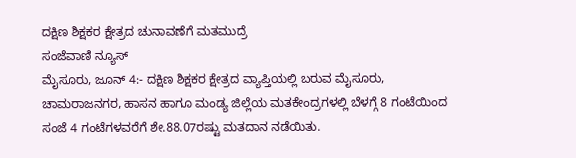ದಕ್ಷಿಣ ಶಿಕ್ಷಕರ ಕ್ಷೇತ್ರದ ಚುನಾವಣೆಗೆ ಮತಮುದ್ರೆ
ಸಂಜೆವಾಣಿ ನ್ಯೂಸ್
ಮೈಸೂರು, ಜೂನ್ 4:- ದಕ್ಷಿಣ ಶಿಕ್ಷಕರ ಕ್ಷೇತ್ರದ ವ್ಯಾಪ್ತಿಯಲ್ಲಿ ಬರುವ ಮೈಸೂರು, ಚಾಮರಾಜನಗರ, ಹಾಸನ ಹಾಗೂ ಮಂಡ್ಯ ಜಿಲ್ಲೆಯ ಮತಕೇಂದ್ರಗಳಲ್ಲಿ ಬೆಳಗ್ಗೆ 8 ಗಂಟೆಯಿಂದ ಸಂಜೆ 4 ಗಂಟೆಗಳವರೆಗೆ ಶೇ.88.07ರಷ್ಟು ಮತದಾನ ನಡೆಯಿತು.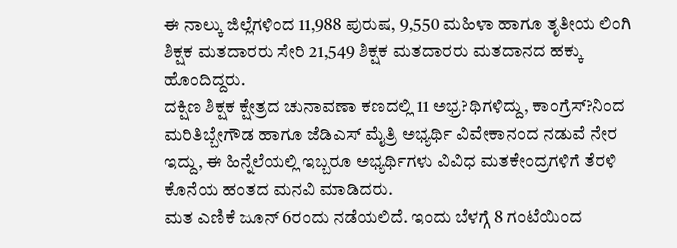ಈ ನಾಲ್ಕು ಜಿಲ್ಲೆಗಳಿಂದ 11,988 ಪುರುಷ, 9,550 ಮಹಿಳಾ ಹಾಗೂ ತೃತೀಯ ಲಿಂಗಿ ಶಿಕ್ಷಕ ಮತದಾರರು ಸೇರಿ 21,549 ಶಿಕ್ಷಕ ಮತದಾರರು ಮತದಾನದ ಹಕ್ಕು ಹೊಂದಿದ್ದರು.
ದಕ್ಷಿಣ ಶಿಕ್ಷಕ ಕ್ಷೇತ್ರದ ಚುನಾವಣಾ ಕಣದಲ್ಲಿ 11 ಅಭ್ರ?ಥಿಗಳಿದ್ದು, ಕಾಂಗ್ರೆಸ್?ನಿಂದ ಮರಿತಿಬ್ಬೇಗೌಡ ಹಾಗೂ ಜೆಡಿಎಸ್ ಮೈತ್ರಿ ಅಭ್ಯರ್ಥಿ ವಿವೇಕಾನಂದ ನಡುವೆ ನೇರ ಇದ್ದು, ಈ ಹಿನ್ನೆಲೆಯಲ್ಲಿ ಇಬ್ಬರೂ ಅಭ್ಯರ್ಥಿಗಳು ವಿವಿಧ ಮತಕೇಂದ್ರಗಳಿಗೆ ತೆರಳಿ ಕೊನೆಯ ಹಂತದ ಮನವಿ ಮಾಡಿದರು.
ಮತ ಎಣಿಕೆ ಜೂನ್ 6ರಂದು ನಡೆಯಲಿದೆ. ಇಂದು ಬೆಳಗ್ಗೆ 8 ಗಂಟೆಯಿಂದ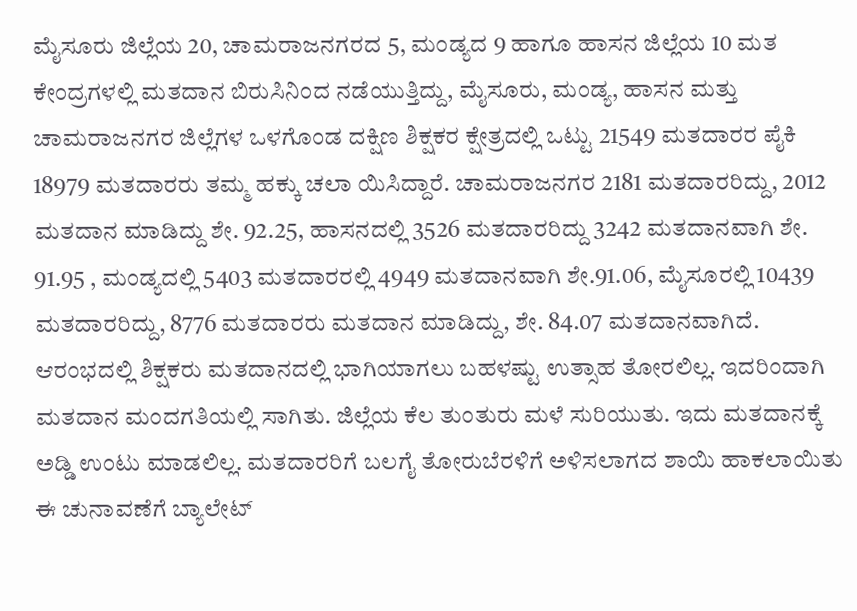ಮೈಸೂರು ಜಿಲ್ಲೆಯ 20, ಚಾಮರಾಜನಗರದ 5, ಮಂಡ್ಯದ 9 ಹಾಗೂ ಹಾಸನ ಜಿಲ್ಲೆಯ 10 ಮತ ಕೇಂದ್ರಗಳಲ್ಲಿ ಮತದಾನ ಬಿರುಸಿನಿಂದ ನಡೆಯುತ್ತಿದ್ದು, ಮೈಸೂರು, ಮಂಡ್ಯ, ಹಾಸನ ಮತ್ತು ಚಾಮರಾಜನಗರ ಜಿಲ್ಲೆಗಳ ಒಳಗೊಂಡ ದಕ್ಷಿಣ ಶಿಕ್ಷಕರ ಕ್ಷೇತ್ರದಲ್ಲಿ ಒಟ್ಟು 21549 ಮತದಾರರ ಪೈಕಿ 18979 ಮತದಾರರು ತಮ್ಮ ಹಕ್ಕು ಚಲಾ ಯಿಸಿದ್ದಾರೆ. ಚಾಮರಾಜನಗರ 2181 ಮತದಾರರಿದ್ದು, 2012 ಮತದಾನ ಮಾಡಿದ್ದು ಶೇ. 92.25, ಹಾಸನದಲ್ಲಿ 3526 ಮತದಾರರಿದ್ದು 3242 ಮತದಾನವಾಗಿ ಶೇ. 91.95 , ಮಂಡ್ಯದಲ್ಲಿ 5403 ಮತದಾರರಲ್ಲಿ 4949 ಮತದಾನವಾಗಿ ಶೇ.91.06, ಮೈಸೂರಲ್ಲಿ 10439 ಮತದಾರರಿದ್ದು, 8776 ಮತದಾರರು ಮತದಾನ ಮಾಡಿದ್ದು, ಶೇ. 84.07 ಮತದಾನವಾಗಿದೆ.
ಆರಂಭದಲ್ಲಿ ಶಿಕ್ಷಕರು ಮತದಾನದಲ್ಲಿ ಭಾಗಿಯಾಗಲು ಬಹಳಷ್ಟು ಉತ್ಸಾಹ ತೋರಲಿಲ್ಲ. ಇದರಿಂದಾಗಿ ಮತದಾನ ಮಂದಗತಿಯಲ್ಲಿ ಸಾಗಿತು. ಜಿಲ್ಲೆಯ ಕೆಲ ತುಂತುರು ಮಳೆ ಸುರಿಯುತು. ಇದು ಮತದಾನಕ್ಕೆ ಅಡ್ಡಿ ಉಂಟು ಮಾಡಲಿಲ್ಲ. ಮತದಾರರಿಗೆ ಬಲಗೈ ತೋರುಬೆರಳಿಗೆ ಅಳಿಸಲಾಗದ ಶಾಯಿ ಹಾಕಲಾಯಿತು
ಈ ಚುನಾವಣೆಗೆ ಬ್ಯಾಲೇಟ್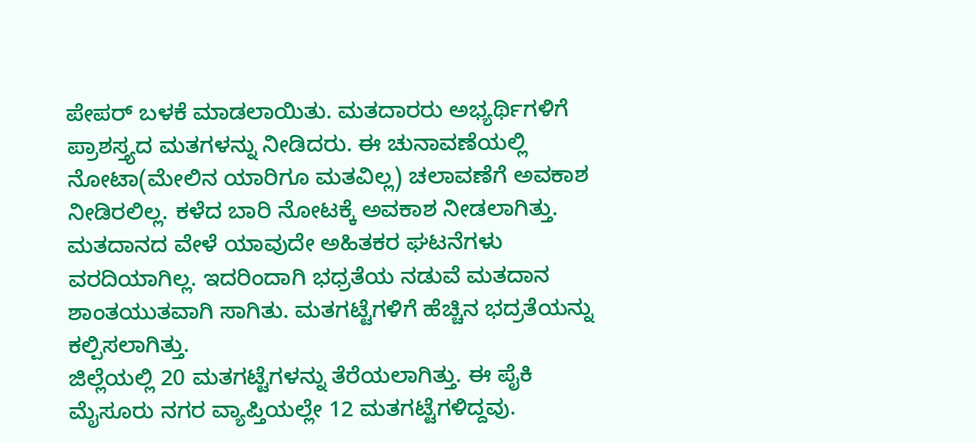ಪೇಪರ್ ಬಳಕೆ ಮಾಡಲಾಯಿತು. ಮತದಾರರು ಅಭ್ಯರ್ಥಿಗಳಿಗೆ ಪ್ರಾಶಸ್ತ್ಯದ ಮತಗಳನ್ನು ನೀಡಿದರು. ಈ ಚುನಾವಣೆಯಲ್ಲಿ ನೋಟಾ(ಮೇಲಿನ ಯಾರಿಗೂ ಮತವಿಲ್ಲ) ಚಲಾವಣೆಗೆ ಅವಕಾಶ ನೀಡಿರಲಿಲ್ಲ. ಕಳೆದ ಬಾರಿ ನೋಟಕ್ಕೆ ಅವಕಾಶ ನೀಡಲಾಗಿತ್ತು.
ಮತದಾನದ ವೇಳೆ ಯಾವುದೇ ಅಹಿತಕರ ಘಟನೆಗಳು ವರದಿಯಾಗಿಲ್ಲ. ಇದರಿಂದಾಗಿ ಭಧ್ರತೆಯ ನಡುವೆ ಮತದಾನ ಶಾಂತಯುತವಾಗಿ ಸಾಗಿತು. ಮತಗಟ್ಟೆಗಳಿಗೆ ಹೆಚ್ಚಿನ ಭದ್ರತೆಯನ್ನು ಕಲ್ಪಿಸಲಾಗಿತ್ತು.
ಜಿಲ್ಲೆಯಲ್ಲಿ 20 ಮತಗಟ್ಟೆಗಳನ್ನು ತೆರೆಯಲಾಗಿತ್ತು. ಈ ಪೈಕಿ ಮೈಸೂರು ನಗರ ವ್ಯಾಪ್ತಿಯಲ್ಲೇ 12 ಮತಗಟ್ಟೆಗಳಿದ್ದವು.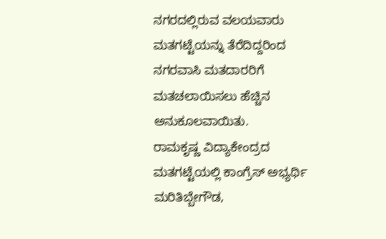ನಗರದಲ್ಲಿರುವ ವಲಯವಾರು ಮತಗಟ್ಟೆಯನ್ನು ತೆರೆದಿದ್ದರಿಂದ ನಗರವಾಸಿ ಮತದಾರರಿಗೆ ಮತಚಲಾಯಿಸಲು ಹೆಚ್ಚಿನ ಅನುಕೂಲವಾಯಿತು.
ರಾಮಕೃಷ್ಣ ವಿದ್ಯಾಕೇಂದ್ರದ ಮತಗಟ್ಟೆಯಲ್ಲಿ ಕಾಂಗ್ರೆಸ್ ಅಭ್ಯರ್ಥಿ ಮರಿತಿಬ್ಬೇಗೌಡ,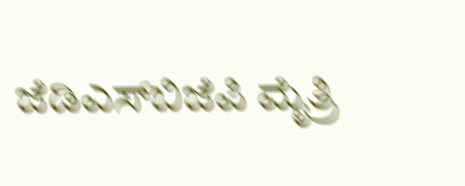ಜೆಡಿಎಸ್‍ಬಿಜೆಪಿ ಮೈತ್ರಿ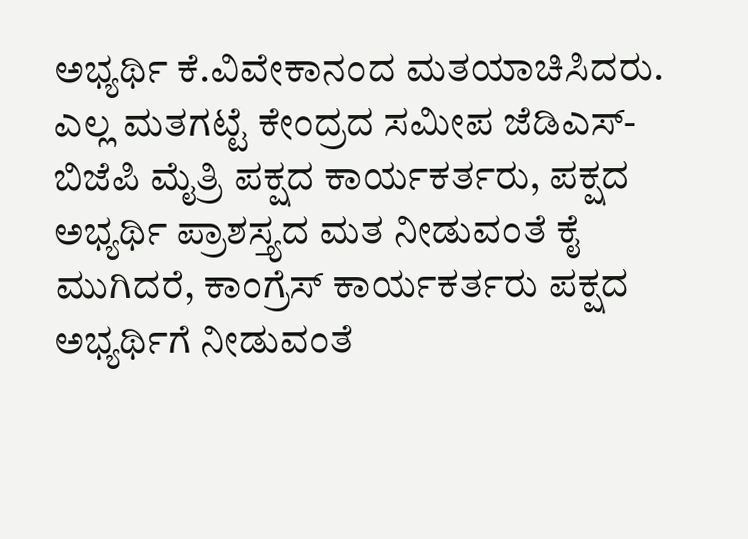ಅಭ್ಯರ್ಥಿ ಕೆ.ವಿವೇಕಾನಂದ ಮತಯಾಚಿಸಿದರು. ಎಲ್ಲ ಮತಗಟ್ಟೆ ಕೇಂದ್ರದ ಸಮೀಪ ಜೆಡಿಎಸ್- ಬಿಜೆಪಿ ಮೈತ್ರಿ ಪಕ್ಷದ ಕಾರ್ಯಕರ್ತರು, ಪಕ್ಷದ ಅಭ್ಯರ್ಥಿ ಪ್ರಾಶಸ್ತ್ಯದ ಮತ ನೀಡುವಂತೆ ಕೈ ಮುಗಿದರೆ, ಕಾಂಗ್ರೆಸ್ ಕಾರ್ಯಕರ್ತರು ಪಕ್ಷದ ಅಭ್ಯರ್ಥಿಗೆ ನೀಡುವಂತೆ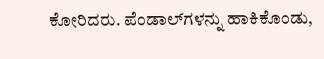ಕೋರಿದರು. ಪೆಂಡಾಲ್‍ಗಳನ್ನು ಹಾಕಿಕೊಂಡು,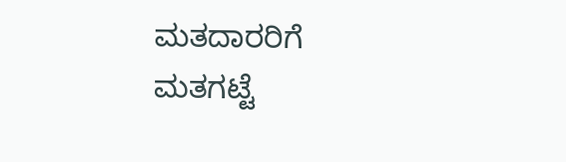ಮತದಾರರಿಗೆ ಮತಗಟ್ಟೆ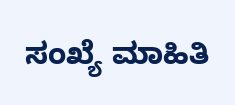ಸಂಖ್ಯೆ ಮಾಹಿತಿ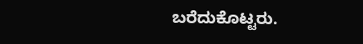ಬರೆದುಕೊಟ್ಟರು.